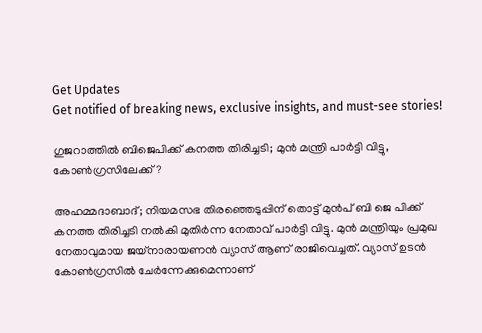Get Updates
Get notified of breaking news, exclusive insights, and must-see stories!

ഗുജറാത്തിൽ ബിജെപിക്ക് കനത്ത തിരിച്ചടി; മുൻ മന്ത്രി പാർട്ടി വിട്ടു, കോൺഗ്രസിലേക്ക്?

അഹമ്മദാബാദ്; നിയമസഭ തിരഞ്ഞെടുപ്പിന് തൊട്ട് മുൻപ് ബി ജെ പിക്ക് കനത്ത തിരിച്ചടി നൽകി മുതിർന്ന നേതാവ് പാർട്ടി വിട്ടു. മുൻ മന്ത്രിയും പ്രമുഖ നേതാവുമായ ജയ്‌നാരായണന്‍ വ്യാസ് ആണ് രാജിവെച്ചത്. വ്യാസ് ഉടൻ കോൺഗ്രസിൽ ചേർന്നേക്കുമെന്നാണ്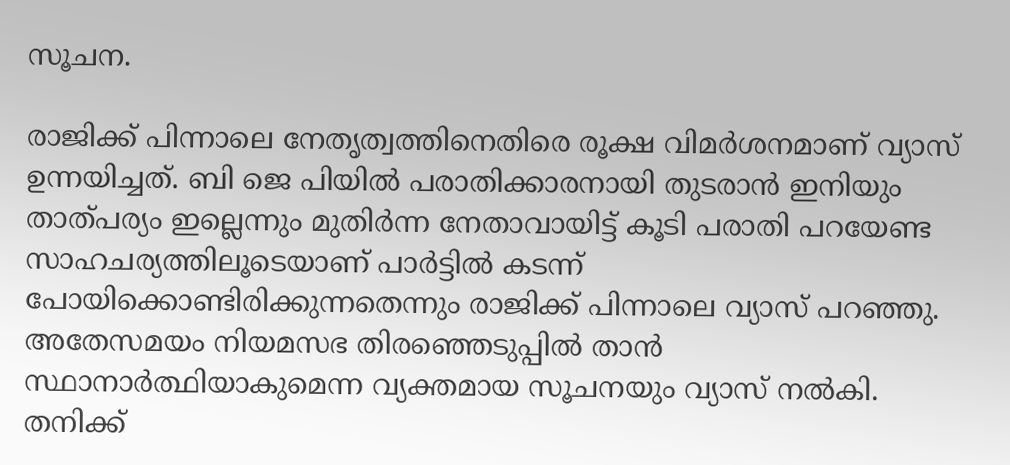സൂചന.

രാജിക്ക് പിന്നാലെ നേതൃത്വത്തിനെതിരെ രൂക്ഷ വിമർശനമാണ് വ്യാസ് ഉന്നയിച്ചത്. ബി ജെ പിയിൽ പരാതിക്കാരനായി തുടരാൻ ഇനിയും താത്പര്യം ഇല്ലെന്നും മുതിർന്ന നേതാവായിട്ട് കൂടി പരാതി പറയേണ്ട സാഹചര്യത്തിലൂടെയാണ് പാർട്ടിൽ കടന്ന് പോയിക്കൊണ്ടിരിക്കുന്നതെന്നും രാജിക്ക് പിന്നാലെ വ്യാസ് പറഞ്ഞു. അതേസമയം നിയമസഭ തിരഞ്ഞെടുപ്പിൽ താൻ സ്ഥാനാർത്ഥിയാകുമെന്ന വ്യക്തമായ സൂചനയും വ്യാസ് നൽകി. തനിക്ക്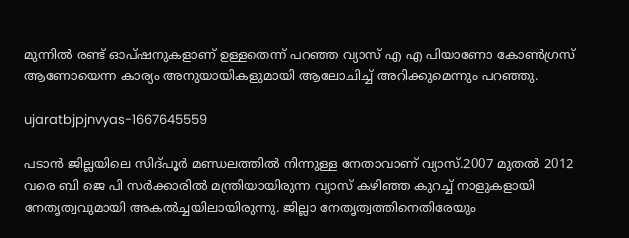മുന്നിൽ രണ്ട് ഓപ്ഷനുകളാണ് ഉള്ളതെന്ന് പറഞ്ഞ വ്യാസ് എ എ പിയാണോ കോൺഗ്രസ് ആണോയെന്ന കാര്യം അനുയായികളുമായി ആലോചിച്ച് അറിക്കുമെന്നും പറഞ്ഞു.

ujaratbjpjnvyas-1667645559

പടാൻ ജില്ലയിലെ സിദ്പൂർ മണ്ഡലത്തിൽ നിന്നുള്ള നേതാവാണ് വ്യാസ്.2007 മുതൽ 2012 വരെ ബി ജെ പി സർക്കാരിൽ മന്ത്രിയായിരുന്ന വ്യാസ് കഴിഞ്ഞ കുറച്ച് നാളുകളായി നേതൃത്വവുമായി അകൽച്ചയിലായിരുന്നു. ജില്ലാ നേതൃത്വത്തിനെതിരേയും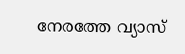നേരത്തേ വ്യാസ്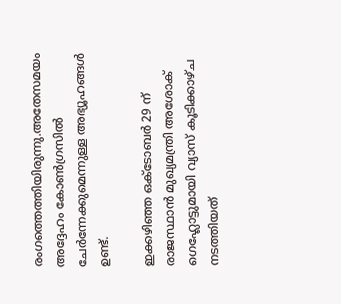രംഗത്തെത്തിയിരുന്നു.അതേസമയം അദ്ദേഹം കോൺഗ്രസിൽ ചേർന്നേക്കുമെന്നുള്ള അഭ്യൂഹങ്ങൾ ഉണ്ട്.

ഇക്കഴിഞ്ഞ ഒക്ടോബർ 29 ന് രാജസ്ഥാൻ മുഖ്യമന്ത്രി അശോക് ഗെഹ്ലോട്ടുമായി വ്യാസ് കൂടിക്കാഴ്ച നടത്തിയത്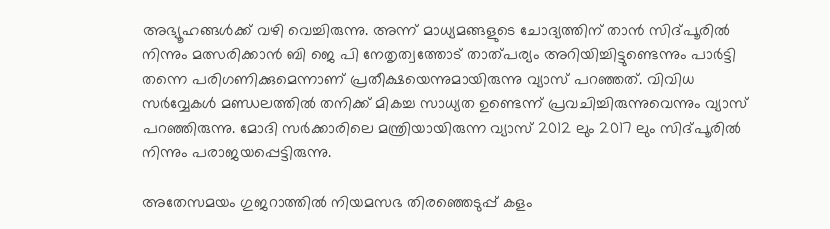അഭ്യൂഹങ്ങൾക്ക് വഴി വെച്ചിരുന്നു. അന്ന് മാധ്യമങ്ങളുടെ ചോദ്യത്തിന് താൻ സിദ്പൂരിൽ നിന്നും മത്സരിക്കാൻ ബി ജെ പി നേതൃത്വത്തോട് താത്പര്യം അറിയിച്ചിട്ടുണ്ടെന്നും പാർട്ടി തന്നെ പരിഗണിക്കുമെന്നാണ് പ്രതീക്ഷയെന്നുമായിരുന്നു വ്യാസ് പറഞ്ഞത്. വിവിധ സർവ്വേകൾ മണ്ഡലത്തിൽ തനിക്ക് മികച്ച സാധ്യത ഉണ്ടെന്ന് പ്രവചിച്ചിരുന്നുവെന്നും വ്യാസ് പറഞ്ഞിരുന്നു. മോദി സർക്കാരിലെ മന്ത്രിയായിരുന്ന വ്യാസ് 2012 ലും 2017 ലും സിദ്പൂരിൽ നിന്നും പരാജയപ്പെട്ടിരുന്നു.

അതേസമയം ഗുജറാത്തിൽ നിയമസഭ തിരഞ്ഞെടുപ്പ് കളം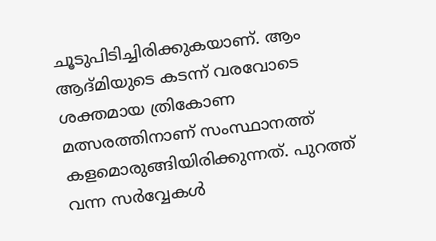ചൂടുപിടിച്ചിരിക്കുകയാണ്. ആം ആദ്മിയുടെ കടന്ന് വരവോടെ ശക്തമായ ത്രികോണ മത്സരത്തിനാണ് സംസ്ഥാനത്ത് കളമൊരുങ്ങിയിരിക്കുന്നത്. പുറത്ത് വന്ന സർവ്വേകൾ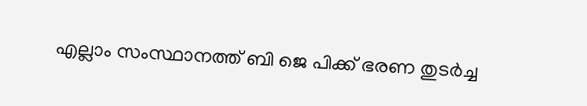എല്ലാം സംസ്ഥാനത്ത് ബി ജെ പിക്ക് ഭരണ തുടർച്ച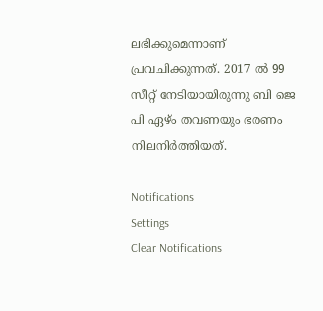ലഭിക്കുമെന്നാണ് പ്രവചിക്കുന്നത്. 2017 ൽ 99 സീറ്റ് നേടിയായിരുന്നു ബി ജെ പി ഏഴ്ം തവണയും ഭരണം നിലനിർത്തിയത്.

Notifications
Settings
Clear Notifications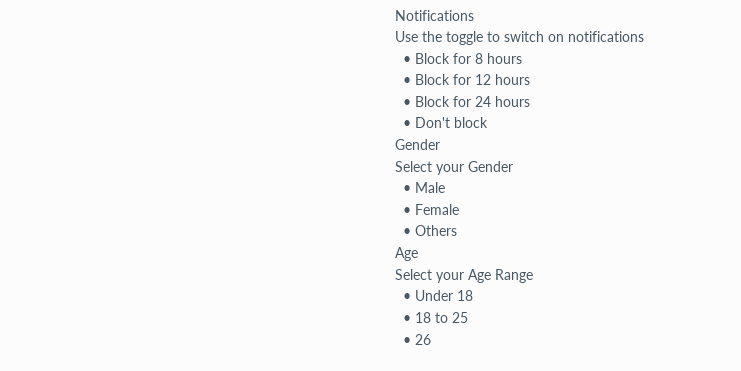Notifications
Use the toggle to switch on notifications
  • Block for 8 hours
  • Block for 12 hours
  • Block for 24 hours
  • Don't block
Gender
Select your Gender
  • Male
  • Female
  • Others
Age
Select your Age Range
  • Under 18
  • 18 to 25
  • 26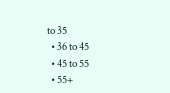to 35
  • 36 to 45
  • 45 to 55
  • 55+